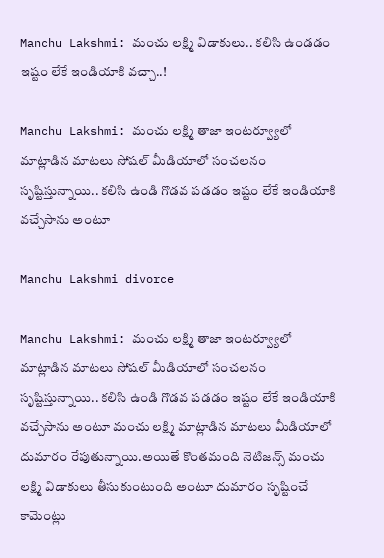Manchu Lakshmi: మంచు లక్ష్మి విడాకులు.. కలిసి ఉండడం ఇష్టం లేకే ఇండియాకి వచ్చా..!

Manchu Lakshmi: మంచు లక్ష్మి తాజా ఇంటర్వ్యూలో మాట్లాడిన మాటలు సోషల్ మీడియాలో సంచలనం సృష్టిస్తున్నాయి.. కలిసి ఉండి గొడవ పడడం ఇష్టం లేకే ఇండియాకి వచ్చేసాను అంటూ

Manchu Lakshmi divorce

Manchu Lakshmi: మంచు లక్ష్మి తాజా ఇంటర్వ్యూలో మాట్లాడిన మాటలు సోషల్ మీడియాలో సంచలనం సృష్టిస్తున్నాయి.. కలిసి ఉండి గొడవ పడడం ఇష్టం లేకే ఇండియాకి వచ్చేసాను అంటూ మంచు లక్ష్మి మాట్లాడిన మాటలు మీడియాలో దుమారం రేపుతున్నాయి.అయితే కొంతమంది నెటిజన్స్ మంచు లక్ష్మి విడాకులు తీసుకుంటుంది అంటూ దుమారం సృష్టించే కామెంట్లు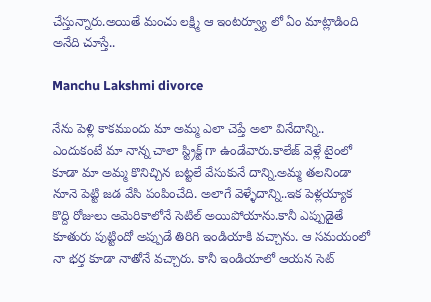చేస్తున్నారు.అయితే మంచు లక్ష్మి ఆ ఇంటర్వ్యూ లో ఏం మాట్లాడింది అనేది చూస్తే..

Manchu Lakshmi divorce

నేను పెళ్లి కాకముందు మా అమ్మ ఎలా చెప్తే అలా వినేదాన్ని.. ఎందుకంటే మా నాన్న చాలా స్ట్రిక్ట్ గా ఉండేవారు.కాలేజ్ వెళ్లే టైంలో కూడా మా అమ్మ కొనిచ్చిన బట్టలే వేసుకునే దాన్ని.అమ్మ తలనిండా నూనె పెట్టి జడ వేసి పంపించేది. అలాగే వెళ్ళేదాన్ని..ఇక పెళ్లయ్యాక కొద్ది రోజులు అమెరికాలోనే సెటిల్ అయిపోయాను.కానీ ఎప్పుడైతే కూతురు పుట్టిందో అప్పుడే తిరిగి ఇండియాకి వచ్చాను. ఆ సమయంలో నా భర్త కూడా నాతోనే వచ్చారు. కానీ ఇండియాలో ఆయన సెట్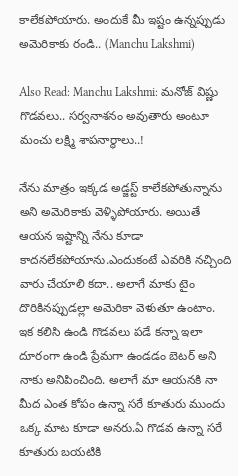కాలేకపోయారు. అందుకే మీ ఇష్టం ఉన్నప్పుడు అమెరికాకు రండి.. (Manchu Lakshmi)

Also Read: Manchu Lakshmi: మనోజ్ విష్ణు గొడవలు.. సర్వనాశనం అవుతారు అంటూ మంచు లక్ష్మి శాపనార్థాలు..!

నేను మాత్రం ఇక్కడ అడ్జస్ట్ కాలేకపోతున్నాను అని అమెరికాకు వెళ్ళిపోయారు. అయితే ఆయన ఇష్టాన్ని నేను కూడా కాదనలేకపోయాను.ఎందుకంటే ఎవరికి నచ్చింది వారు చేయాలి కదా.. అలాగే మాకు టైం దొరికినప్పుడల్లా అమెరికా వెళుతూ ఉంటాం. ఇక కలిసి ఉండి గొడవలు పడే కన్నా ఇలా దూరంగా ఉండి ప్రేమగా ఉండడం బెటర్ అని నాకు అనిపించింది. అలాగే మా ఆయనకి నా మీద ఎంత కోపం ఉన్నా సరే కూతురు ముందు ఒక్క మాట కూడా అనరు.ఏ గొడవ ఉన్నా సరే కూతురు బయటికి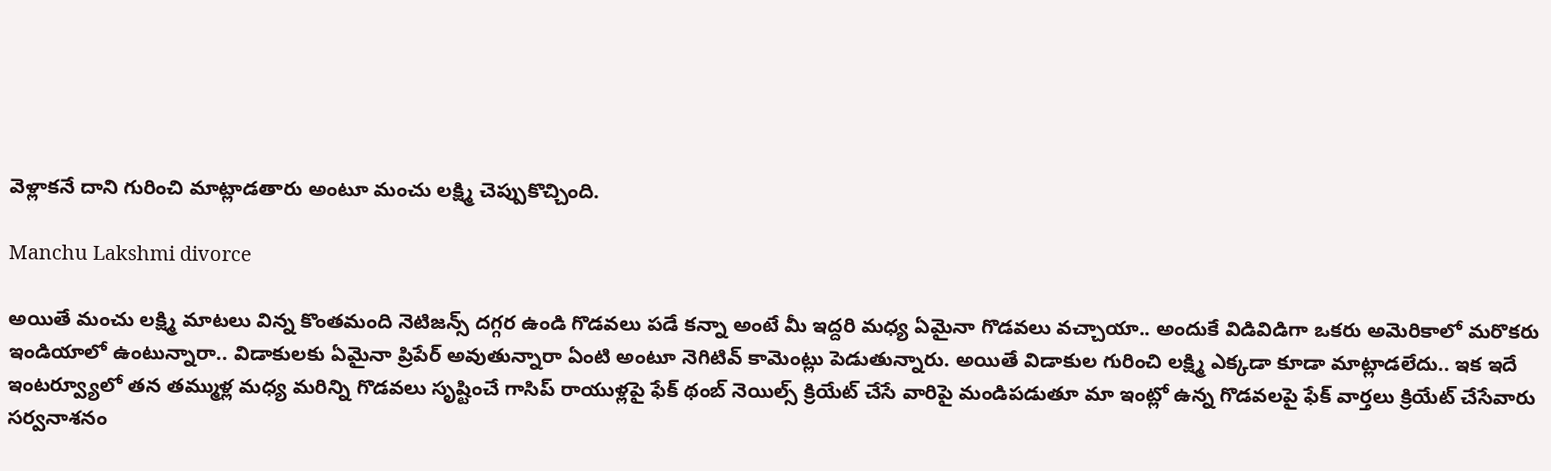వెళ్లాకనే దాని గురించి మాట్లాడతారు అంటూ మంచు లక్ష్మి చెప్పుకొచ్చింది.

Manchu Lakshmi divorce

అయితే మంచు లక్ష్మి మాటలు విన్న కొంతమంది నెటిజన్స్ దగ్గర ఉండి గొడవలు పడే కన్నా అంటే మీ ఇద్దరి మధ్య ఏమైనా గొడవలు వచ్చాయా.. అందుకే విడివిడిగా ఒకరు అమెరికాలో మరొకరు ఇండియాలో ఉంటున్నారా.. విడాకులకు ఏమైనా ప్రిపేర్ అవుతున్నారా ఏంటి అంటూ నెగిటివ్ కామెంట్లు పెడుతున్నారు. అయితే విడాకుల గురించి లక్ష్మి ఎక్కడా కూడా మాట్లాడలేదు.. ఇక ఇదే ఇంటర్వ్యూలో తన తమ్ముళ్ల మధ్య మరిన్ని గొడవలు సృష్టించే గాసిప్ రాయుళ్లపై ఫేక్ థంబ్ నెయిల్స్ క్రియేట్ చేసే వారిపై మండిపడుతూ మా ఇంట్లో ఉన్న గొడవలపై ఫేక్ వార్తలు క్రియేట్ చేసేవారు సర్వనాశనం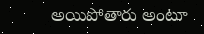అయిపోతారు అంటూ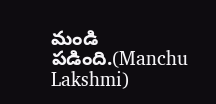మండి పడింది.(Manchu Lakshmi)